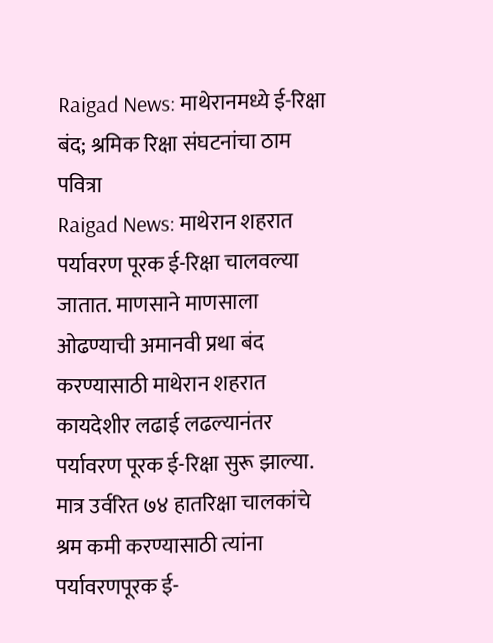Raigad News: माथेरानमध्ये ई-रिक्षा बंद; श्रमिक रिक्षा संघटनांचा ठाम पवित्रा
Raigad News: माथेरान शहरात पर्यावरण पूरक ई-रिक्षा चालवल्या जातात. माणसाने माणसाला ओढण्याची अमानवी प्रथा बंद करण्यासाठी माथेरान शहरात कायदेशीर लढाई लढल्यानंतर पर्यावरण पूरक ई-रिक्षा सुरू झाल्या. मात्र उर्वरित ७४ हातरिक्षा चालकांचे श्रम कमी करण्यासाठी त्यांना पर्यावरणपूरक ई-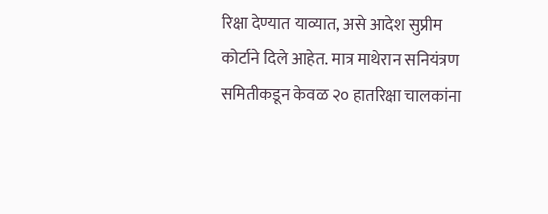रिक्षा देण्यात याव्यात, असे आदेश सुप्रीम कोर्टाने दिले आहेत. मात्र माथेरान सनियंत्रण समितीकडून केवळ २० हातरिक्षा चालकांना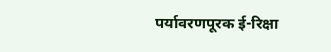पर्यावरणपूरक ई-रिक्षा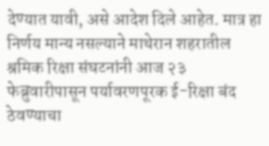देण्यात यावी, असे आदेश दिले आहेत. मात्र हा निर्णय मान्य नसल्याने माथेरान शहरातील श्रमिक रिक्षा संघटनांनी आज २३ फेब्रुवारीपासून पर्यावरणपूरक ई-रिक्षा बंद ठेवण्याचा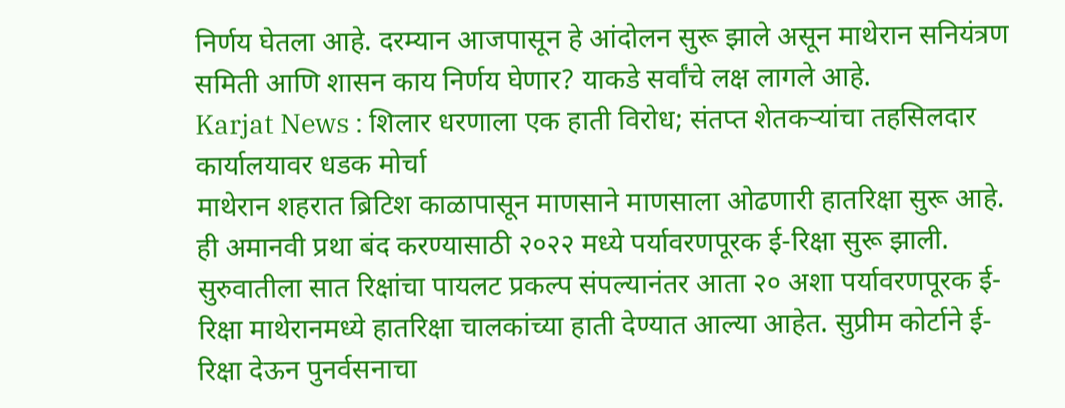निर्णय घेतला आहे. दरम्यान आजपासून हे आंदोलन सुरू झाले असून माथेरान सनियंत्रण समिती आणि शासन काय निर्णय घेणार? याकडे सर्वांचे लक्ष लागले आहे.
Karjat News : शिलार धरणाला एक हाती विरोध; संतप्त शेतकऱ्यांचा तहसिलदार कार्यालयावर धडक मोर्चा
माथेरान शहरात ब्रिटिश काळापासून माणसाने माणसाला ओढणारी हातरिक्षा सुरू आहे. ही अमानवी प्रथा बंद करण्यासाठी २०२२ मध्ये पर्यावरणपूरक ई-रिक्षा सुरू झाली. सुरुवातीला सात रिक्षांचा पायलट प्रकल्प संपल्यानंतर आता २० अशा पर्यावरणपूरक ई-रिक्षा माथेरानमध्ये हातरिक्षा चालकांच्या हाती देण्यात आल्या आहेत. सुप्रीम कोर्टाने ई-रिक्षा देऊन पुनर्वसनाचा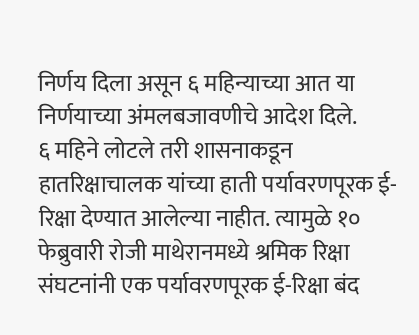निर्णय दिला असून ६ महिन्याच्या आत या निर्णयाच्या अंमलबजावणीचे आदेश दिले.
६ महिने लोटले तरी शासनाकडून हातरिक्षाचालक यांच्या हाती पर्यावरणपूरक ई-रिक्षा देण्यात आलेल्या नाहीत. त्यामुळे १० फेब्रुवारी रोजी माथेरानमध्ये श्रमिक रिक्षा संघटनांनी एक पर्यावरणपूरक ई-रिक्षा बंद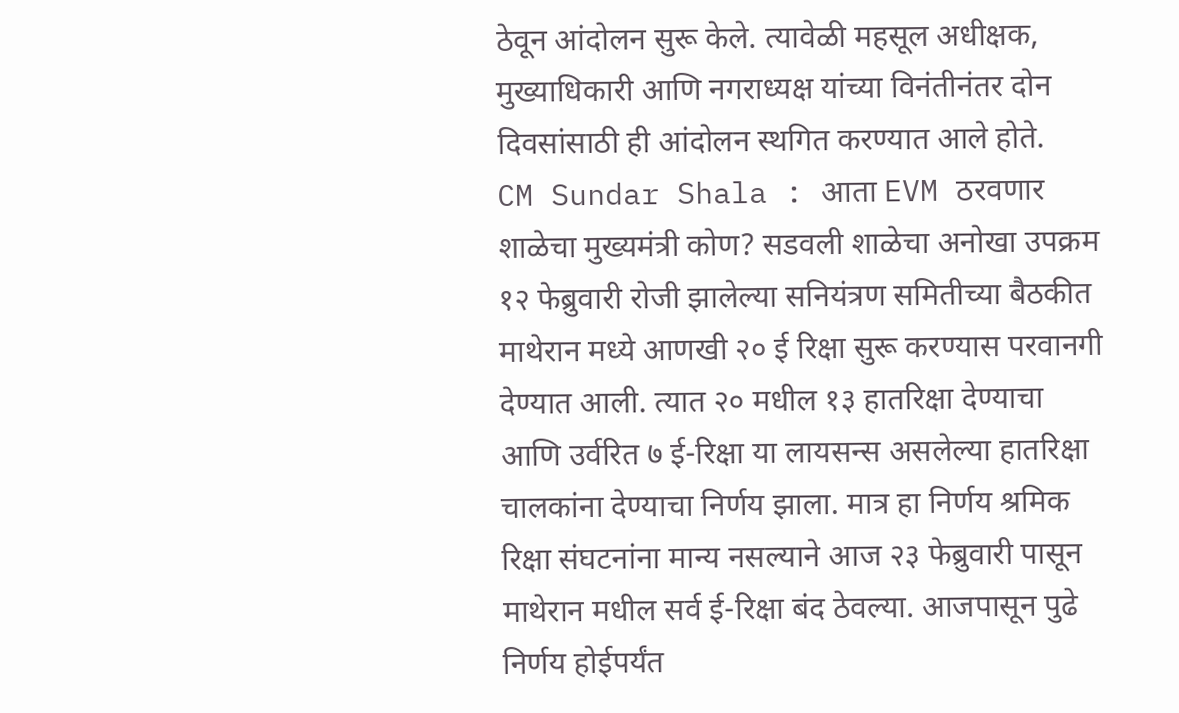ठेवून आंदोलन सुरू केले. त्यावेळी महसूल अधीक्षक, मुख्याधिकारी आणि नगराध्यक्ष यांच्या विनंतीनंतर दोन दिवसांसाठी ही आंदोलन स्थगित करण्यात आले होते.
CM Sundar Shala : आता EVM ठरवणार शाळेचा मुख्यमंत्री कोण? सडवली शाळेचा अनोखा उपक्रम
१२ फेब्रुवारी रोजी झालेल्या सनियंत्रण समितीच्या बैठकीत माथेरान मध्ये आणखी २० ई रिक्षा सुरू करण्यास परवानगी देण्यात आली. त्यात २० मधील १३ हातरिक्षा देण्याचा आणि उर्वरित ७ ई-रिक्षा या लायसन्स असलेल्या हातरिक्षा चालकांना देण्याचा निर्णय झाला. मात्र हा निर्णय श्रमिक रिक्षा संघटनांना मान्य नसल्याने आज २३ फेब्रुवारी पासून माथेरान मधील सर्व ई-रिक्षा बंद ठेवल्या. आजपासून पुढे निर्णय होईपर्यंत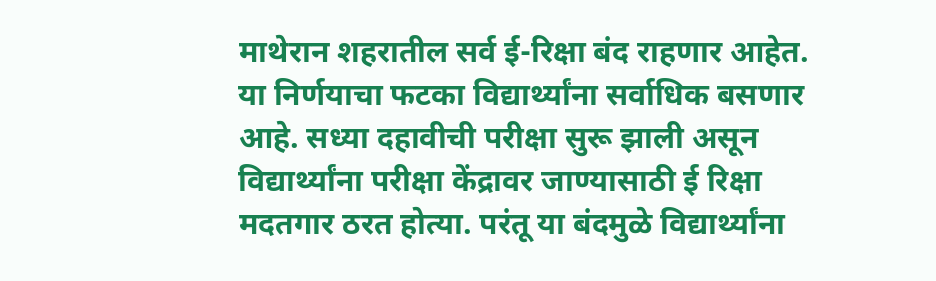माथेरान शहरातील सर्व ई-रिक्षा बंद राहणार आहेत. या निर्णयाचा फटका विद्यार्थ्यांना सर्वाधिक बसणार आहे. सध्या दहावीची परीक्षा सुरू झाली असून विद्यार्थ्यांना परीक्षा केंद्रावर जाण्यासाठी ई रिक्षा मदतगार ठरत होत्या. परंतू या बंदमुळे विद्यार्थ्यांना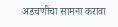अडचणींचा सामना करावा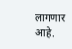लागणार आहे.